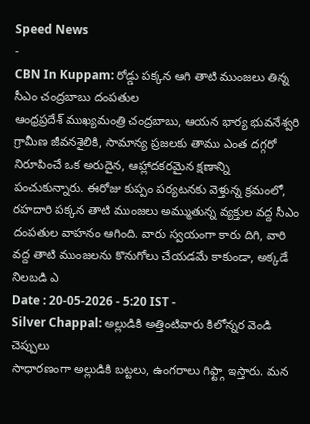Speed News
-
CBN In Kuppam: రోడ్డు పక్కన ఆగి తాటి ముంజలు తిన్న సీఎం చంద్రబాబు దంపతుల
ఆంధ్రప్రదేశ్ ముఖ్యమంత్రి చంద్రబాబు, ఆయన భార్య భువనేశ్వరి గ్రామీణ జీవనశైలికి, సామాన్య ప్రజలకు తాము ఎంత దగ్గరో నిరూపించే ఒక అరుదైన, ఆహ్లాదకరమైన క్షణాన్ని పంచుకున్నారు. ఈరోజు కుప్పం పర్యటనకు వెళ్తున్న క్రమంలో, రహదారి పక్కన తాటి ముంజలు అమ్ముతున్న వ్యక్తుల వద్ద సీఎం దంపతుల వాహనం ఆగింది. వారు స్వయంగా కారు దిగి, వారి వద్ద తాటి ముంజలను కొనుగోలు చేయడమే కాకుండా, అక్కడే నిలబడి ఎ
Date : 20-05-2026 - 5:20 IST -
Silver Chappal: అల్లుడికి అత్తింటివారు కిలోన్నర వెండి చెప్పులు
సాధారణంగా అల్లుడికి బట్టలు, ఉంగరాలు గిఫ్ట్గా ఇస్తారు. మన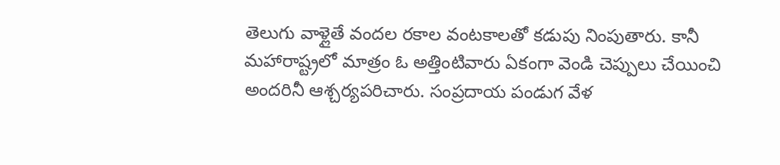తెలుగు వాళ్లైతే వందల రకాల వంటకాలతో కడుపు నింపుతారు. కానీ మహారాష్ట్రలో మాత్రం ఓ అత్తింటివారు ఏకంగా వెండి చెప్పులు చేయించి అందరినీ ఆశ్చర్యపరిచారు. సంప్రదాయ పండుగ వేళ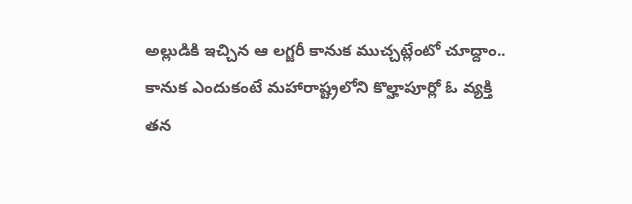అల్లుడికి ఇచ్చిన ఆ లగ్జరీ కానుక ముచ్చట్లేంటో చూద్దాం.. కానుక ఎందుకంటే మహారాష్ట్రలోని కొల్హాపూర్లో ఓ వ్యక్తి తన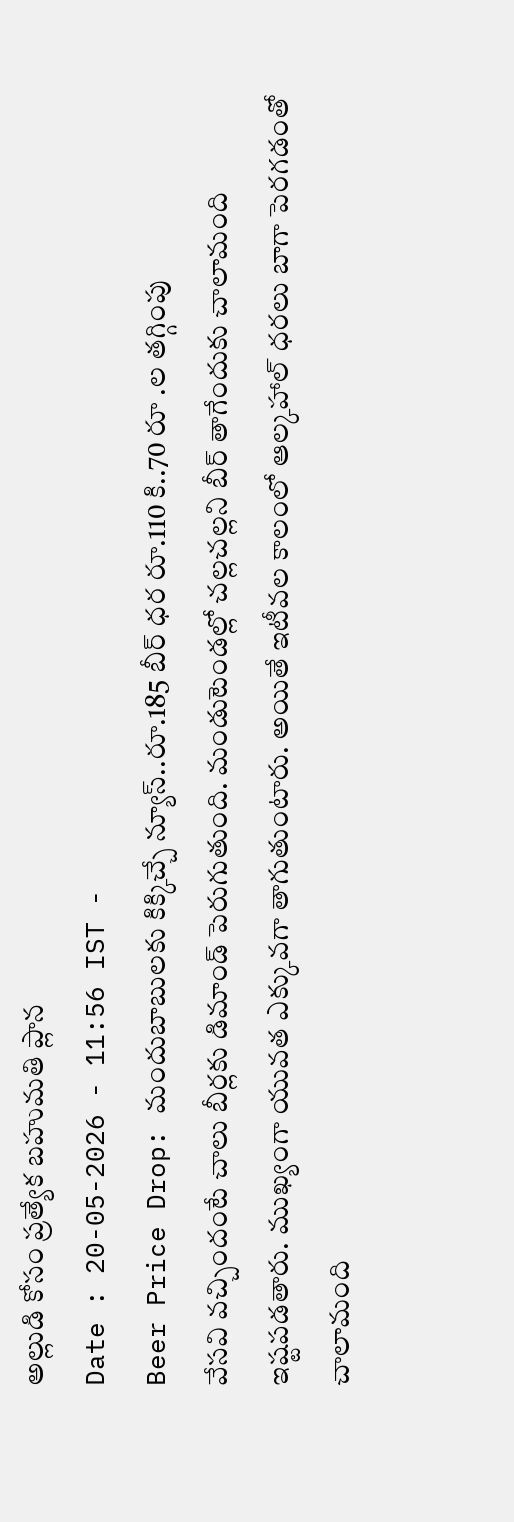అల్లుడి కోసం ప్రత్యేక బహుమతి ప్లాన
Date : 20-05-2026 - 11:56 IST -
Beer Price Drop: మందుబాబులకు కిక్కిచ్చే న్యూస్..రూ.185 బీర్ ధర రూ.110 కి..70 రూ .ల తగ్గింపు
వేసవి వచ్చిందంటే చాలు బీర్లకు డిమాండ్ పెరుగుతుంది. మండుటెండల్లో చల్లచల్లని బీర్ తాగేందుకు చాలామంది ఇష్టపడతారు. ముఖ్యంగా యువత ఎక్కువగా తాగుతుంటారు. అయితే ఇటీవల కాలంలో ఆల్కహాల్ ధరలు బాగా పెరగడంతో చాలామంది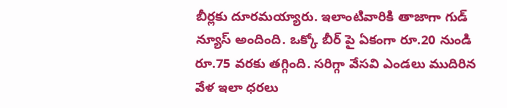బీర్లకు దూరమయ్యారు. ఇలాంటివారికి తాజాగా గుడ్ న్యూస్ అందింది. ఒక్కో బీర్ పై ఏకంగా రూ.20 నుండి రూ.75 వరకు తగ్గింది. సరిగ్గా వేసవి ఎండలు ముదిరిన వేళ ఇలా ధరలు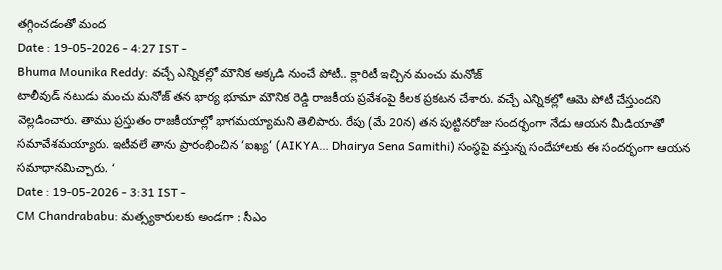తగ్గించడంతో మంద
Date : 19-05-2026 - 4:27 IST -
Bhuma Mounika Reddy: వచ్చే ఎన్నికల్లో మౌనిక అక్కడి నుంచే పోటీ.. క్లారిటీ ఇచ్చిన మంచు మనోజ్
టాలీవుడ్ నటుడు మంచు మనోజ్ తన భార్య భూమా మౌనిక రెడ్డి రాజకీయ ప్రవేశంపై కీలక ప్రకటన చేశారు. వచ్చే ఎన్నికల్లో ఆమె పోటీ చేస్తుందని వెల్లడించారు. తాము ప్రస్తుతం రాజకీయాల్లో భాగమయ్యామని తెలిపారు. రేపు (మే 20న) తన పుట్టినరోజు సందర్భంగా నేడు ఆయన మీడియాతో సమావేశమయ్యారు. ఇటీవలే తాను ప్రారంభించిన ‘ఐఖ్య’ (AIKYA… Dhairya Sena Samithi) సంస్థపై వస్తున్న సందేహాలకు ఈ సందర్భంగా ఆయన సమాధానమిచ్చారు. ‘
Date : 19-05-2026 - 3:31 IST -
CM Chandrababu: మత్స్యకారులకు అండగా : సీఎం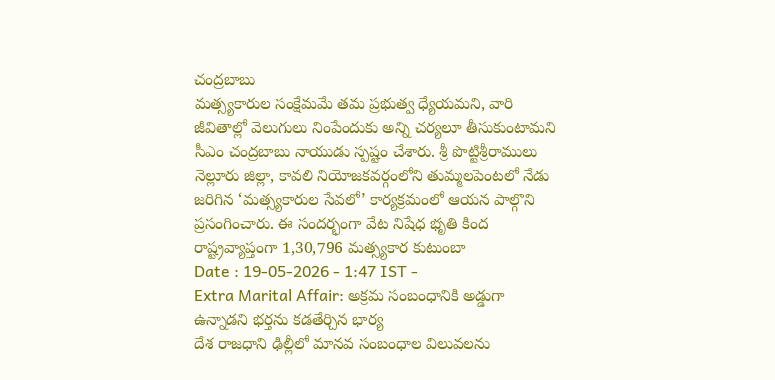చంద్రబాబు
మత్స్యకారుల సంక్షేమమే తమ ప్రభుత్వ ధ్యేయమని, వారి జీవితాల్లో వెలుగులు నింపేందుకు అన్ని చర్యలూ తీసుకుంటామని సీఎం చంద్రబాబు నాయుడు స్పష్టం చేశారు. శ్రీ పొట్టిశ్రీరాములు నెల్లూరు జిల్లా, కావలి నియోజకవర్గంలోని తుమ్మలపెంటలో నేడు జరిగిన ‘మత్స్యకారుల సేవలో’ కార్యక్రమంలో ఆయన పాల్గొని ప్రసంగించారు. ఈ సందర్భంగా వేట నిషేధ భృతి కింద రాష్ట్రవ్యాప్తంగా 1,30,796 మత్స్యకార కుటుంబా
Date : 19-05-2026 - 1:47 IST -
Extra Marital Affair: అక్రమ సంబంధానికి అడ్డుగా ఉన్నాడని భర్తను కడతేర్చిన భార్య
దేశ రాజధాని ఢిల్లీలో మానవ సంబంధాల విలువలను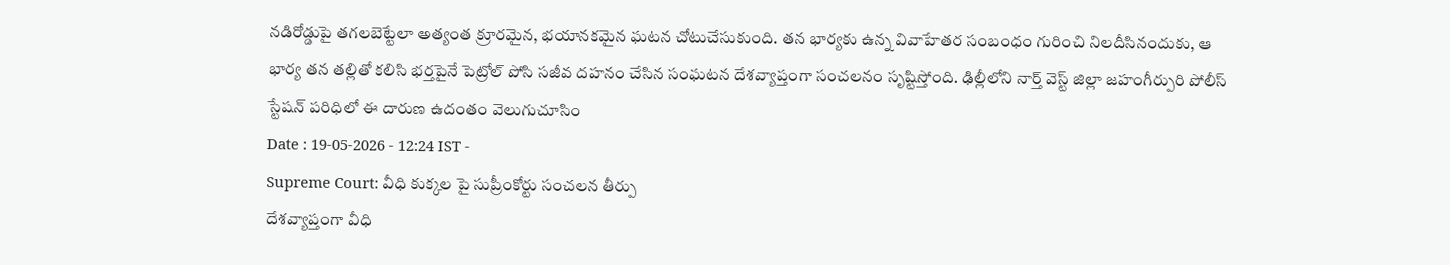నడిరోడ్డుపై తగలబెట్టేలా అత్యంత క్రూరమైన, భయానకమైన ఘటన చోటుచేసుకుంది. తన భార్యకు ఉన్న వివాహేతర సంబంధం గురించి నిలదీసినందుకు, ఆ భార్య తన తల్లితో కలిసి భర్తపైనే పెట్రోల్ పోసి సజీవ దహనం చేసిన సంఘటన దేశవ్యాప్తంగా సంచలనం సృష్టిస్తోంది. ఢిల్లీలోని నార్త్ వెస్ట్ జిల్లా జహంగీర్పురి పోలీస్ స్టేషన్ పరిధిలో ఈ దారుణ ఉదంతం వెలుగుచూసిం
Date : 19-05-2026 - 12:24 IST -
Supreme Court: వీధి కుక్కల పై సుప్రీంకోర్టు సంచలన తీర్పు
దేశవ్యాప్తంగా వీధి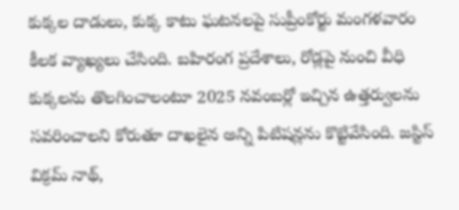కుక్కల దాడులు, కుక్క కాటు ఘటనలపై సుప్రీంకోర్టు మంగళవారం కీలక వ్యాఖ్యలు చేసింది. బహిరంగ ప్రదేశాలు, రోడ్లపై నుంచి వీధి కుక్కలను తొలగించాలంటూ 2025 నవంబర్లో ఇచ్చిన ఉత్తర్వులను సవరించాలని కోరుతూ దాఖలైన అన్ని పిటిషన్లను కొట్టివేసింది. జస్టిస్ విక్రమ్ నాథ్,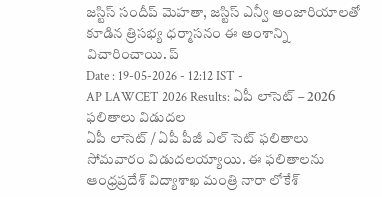జస్టిస్ సందీప్ మెహతా, జస్టిస్ ఎన్వీ అంజారియాలతో కూడిన త్రిసభ్య ధర్మాసనం ఈ అంశాన్ని విచారించాయి. ప్
Date : 19-05-2026 - 12:12 IST -
AP LAWCET 2026 Results: ఏపీ లాసెట్ – 2026 ఫలితాలు విడుదల
ఏపీ లాసెట్ / ఏపీ పీజీ ఎల్ సెట్ ఫలితాలు సోమవారం విడుదలయ్యాయి. ఈ ఫలితాలను ఆంధ్రప్రదేశ్ విద్యాశాఖ మంత్రి నారా లోకేశ్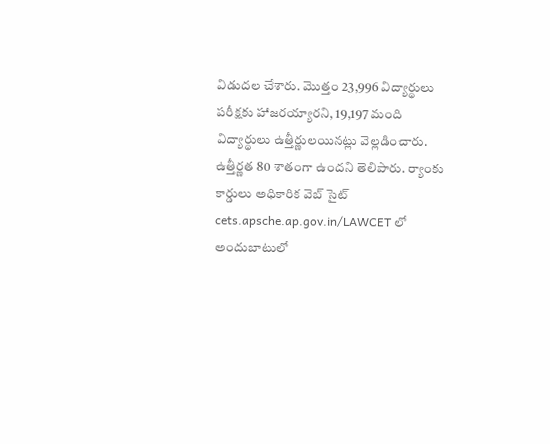విడుదల చేశారు. మొత్తం 23,996 విద్యార్థులు పరీక్షకు హాజరయ్యారని, 19,197 మంది విద్యార్థులు ఉత్తీర్ణులయినట్లు వెల్లడించారు. ఉత్తీర్ణత 80 శాతంగా ఉందని తెలిపారు. ర్యాంకు కార్డులు అధికారిక వెబ్ సైట్ cets.apsche.ap.gov.in/LAWCET లో అందుబాటులో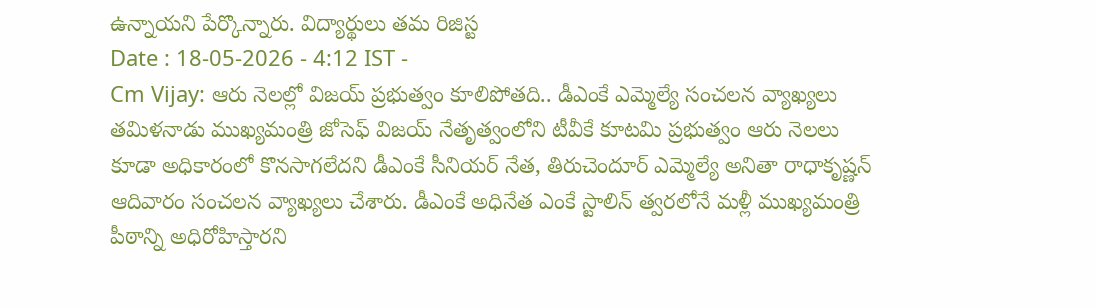ఉన్నాయని పేర్కొన్నారు. విద్యార్థులు తమ రిజిస్ట
Date : 18-05-2026 - 4:12 IST -
Cm Vijay: ఆరు నెలల్లో విజయ్ ప్రభుత్వం కూలిపోతది.. డీఎంకే ఎమ్మెల్యే సంచలన వ్యాఖ్యలు
తమిళనాడు ముఖ్యమంత్రి జోసెఫ్ విజయ్ నేతృత్వంలోని టీవీకే కూటమి ప్రభుత్వం ఆరు నెలలు కూడా అధికారంలో కొనసాగలేదని డీఎంకే సీనియర్ నేత, తిరుచెందూర్ ఎమ్మెల్యే అనితా రాధాకృష్ణన్ ఆదివారం సంచలన వ్యాఖ్యలు చేశారు. డీఎంకే అధినేత ఎంకే స్టాలిన్ త్వరలోనే మళ్లీ ముఖ్యమంత్రి పీఠాన్ని అధిరోహిస్తారని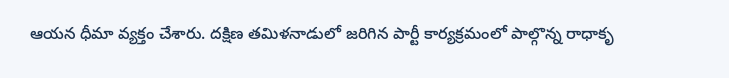ఆయన ధీమా వ్యక్తం చేశారు. దక్షిణ తమిళనాడులో జరిగిన పార్టీ కార్యక్రమంలో పాల్గొన్న రాధాకృ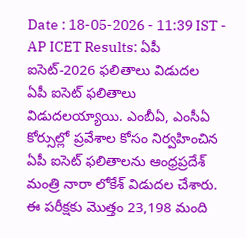Date : 18-05-2026 - 11:39 IST -
AP ICET Results: ఏపీ ఐసెట్-2026 ఫలితాలు విడుదల
ఏపీ ఐసెట్ ఫలితాలు విడుదలయ్యాయి. ఎంబీఏ, ఎంసీఏ కోర్సుల్లో ప్రవేశాల కోసం నిర్వహించిన ఏపీ ఐసెట్ ఫలితాలను ఆంధ్రప్రదేశ్ మంత్రి నారా లోకేశ్ విడుదల చేశారు. ఈ పరీక్షకు మొత్తం 23,198 మంది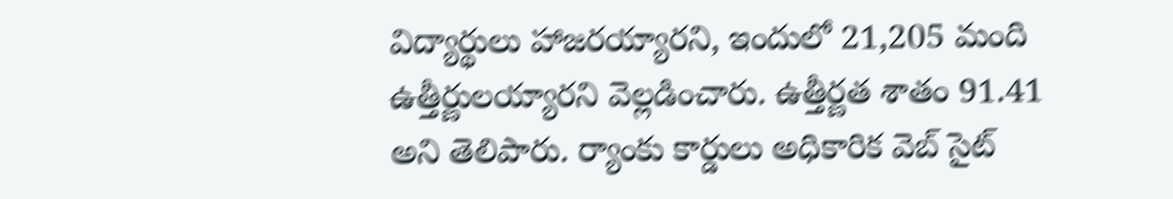విద్యార్థులు హాజరయ్యారని, ఇందులో 21,205 మంది ఉత్తీర్ణులయ్యారని వెల్లడించారు. ఉత్తీర్ణత శాతం 91.41 అని తెలిపారు. ర్యాంకు కార్డులు అధికారిక వెబ్ సైట్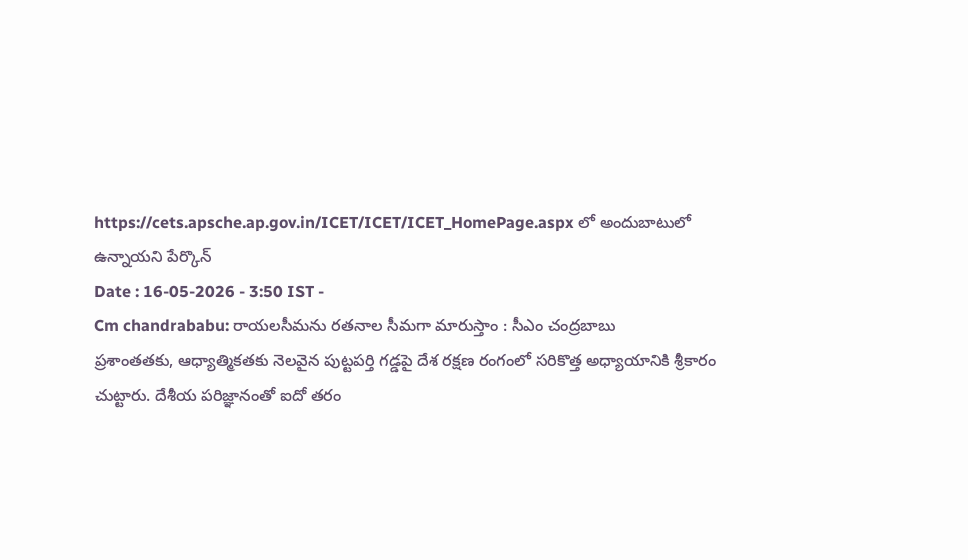https://cets.apsche.ap.gov.in/ICET/ICET/ICET_HomePage.aspx లో అందుబాటులో ఉన్నాయని పేర్కొన్
Date : 16-05-2026 - 3:50 IST -
Cm chandrababu: రాయలసీమను రతనాల సీమగా మారుస్తాం : సీఎం చంద్రబాబు
ప్రశాంతతకు, ఆధ్యాత్మికతకు నెలవైన పుట్టపర్తి గడ్డపై దేశ రక్షణ రంగంలో సరికొత్త అధ్యాయానికి శ్రీకారం చుట్టారు. దేశీయ పరిజ్ఞానంతో ఐదో తరం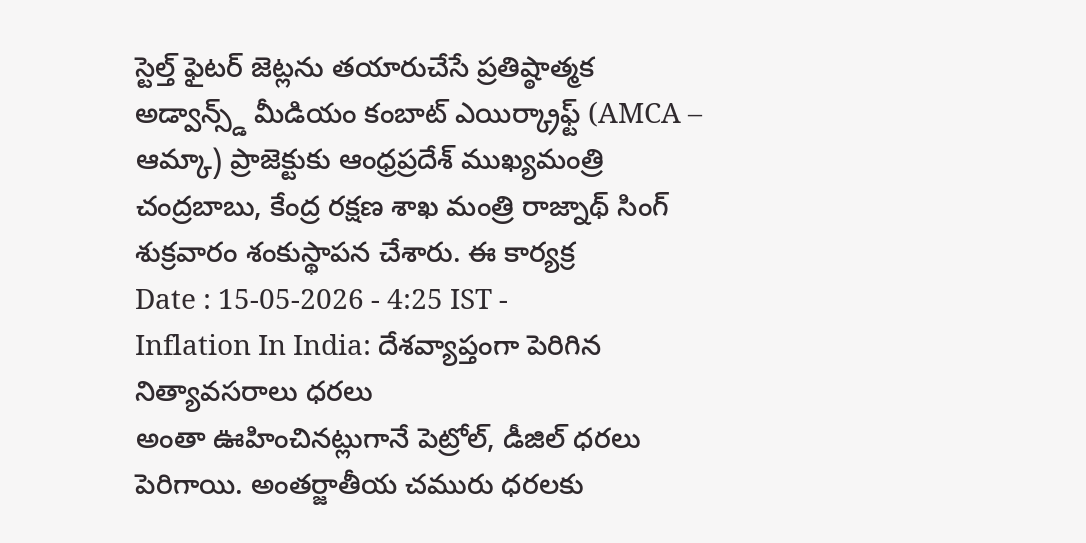స్టెల్త్ ఫైటర్ జెట్లను తయారుచేసే ప్రతిష్ఠాత్మక అడ్వాన్స్డ్ మీడియం కంబాట్ ఎయిర్క్రాఫ్ట్ (AMCA – ఆమ్కా) ప్రాజెక్టుకు ఆంధ్రప్రదేశ్ ముఖ్యమంత్రి చంద్రబాబు, కేంద్ర రక్షణ శాఖ మంత్రి రాజ్నాథ్ సింగ్ శుక్రవారం శంకుస్థాపన చేశారు. ఈ కార్యక్ర
Date : 15-05-2026 - 4:25 IST -
Inflation In India: దేశవ్యాప్తంగా పెరిగిన నిత్యావసరాలు ధరలు
అంతా ఊహించినట్లుగానే పెట్రోల్, డీజిల్ ధరలు పెరిగాయి. అంతర్జాతీయ చమురు ధరలకు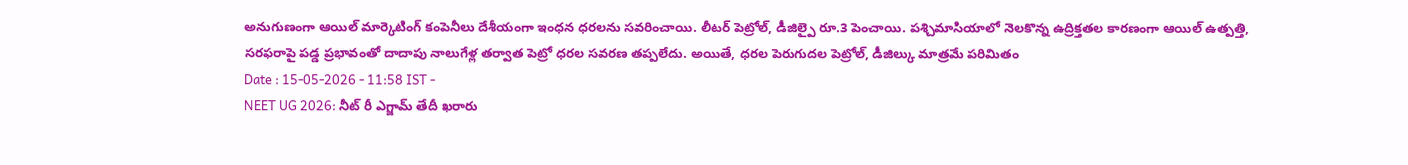అనుగుణంగా ఆయిల్ మార్కెటింగ్ కంపెనీలు దేశీయంగా ఇంధన ధరలను సవరించాయి. లీటర్ పెట్రోల్, డీజిల్పై రూ.3 పెంచాయి. పశ్చిమాసియాలో నెలకొన్న ఉద్రిక్తతల కారణంగా ఆయిల్ ఉత్పత్తి, సరఫరాపై పడ్డ ప్రభావంతో దాదాపు నాలుగేళ్ల తర్వాత పెట్రో ధరల సవరణ తప్పలేదు. అయితే, ధరల పెరుగుదల పెట్రోల్, డీజిల్కు మాత్రమే పరిమితం
Date : 15-05-2026 - 11:58 IST -
NEET UG 2026: నీట్ రీ ఎగ్జామ్ తేదీ ఖరారు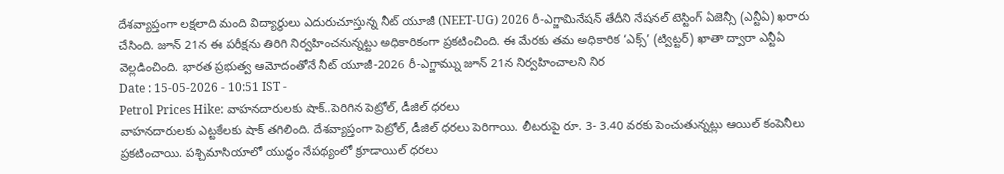దేశవ్యాప్తంగా లక్షలాది మంది విద్యార్థులు ఎదురుచూస్తున్న నీట్ యూజీ (NEET-UG) 2026 రీ-ఎగ్జామినేషన్ తేదీని నేషనల్ టెస్టింగ్ ఏజెన్సీ (ఎన్టీఏ) ఖరారు చేసింది. జూన్ 21న ఈ పరీక్షను తిరిగి నిర్వహించనున్నట్టు అధికారికంగా ప్రకటించింది. ఈ మేరకు తమ అధికారిక ‘ఎక్స్’ (ట్విట్టర్) ఖాతా ద్వారా ఎన్టీఏ వెల్లడించింది. భారత ప్రభుత్వ ఆమోదంతోనే నీట్ యూజీ-2026 రీ-ఎగ్జామ్ను జూన్ 21న నిర్వహించాలని నిర
Date : 15-05-2026 - 10:51 IST -
Petrol Prices Hike: వాహనదారులకు షాక్..పెరిగిన పెట్రోల్, డీజిల్ ధరలు
వాహనదారులకు ఎట్టకేలకు షాక్ తగిలింది. దేశవ్యాప్తంగా పెట్రోల్, డీజిల్ ధరలు పెరిగాయి. లీటరుపై రూ. 3- 3.40 వరకు పెంచుతున్నట్లు ఆయిల్ కంపెనీలు ప్రకటించాయి. పశ్చిమాసియాలో యుద్ధం నేపథ్యంలో క్రూడాయిల్ ధరలు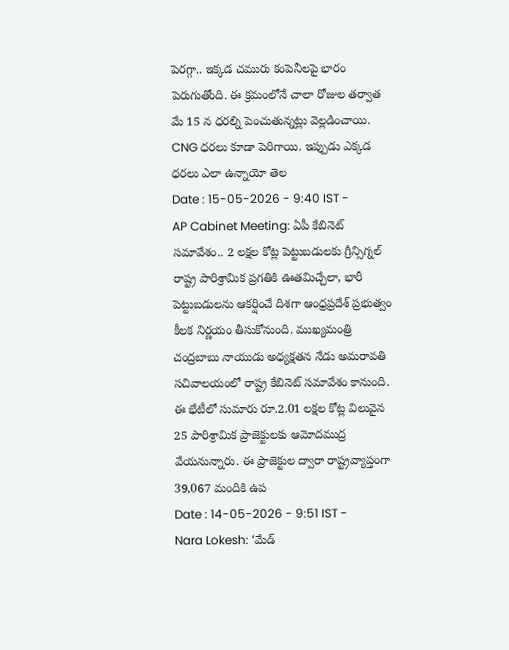పెరగ్గా.. ఇక్కడ చమురు కంపెనీలపై భారం పెరుగుతోంది. ఈ క్రమంలోనే చాలా రోజుల తర్వాత మే 15 న ధరల్ని పెంచుతున్నట్లు వెల్లడించాయి. CNG ధరలు కూడా పెరిగాయి. ఇప్పుడు ఎక్కడ ధరలు ఎలా ఉన్నాయో తెల
Date : 15-05-2026 - 9:40 IST -
AP Cabinet Meeting: ఏపీ కేబినెట్ సమావేశం.. 2 లక్షల కోట్ల పెట్టుబడులకు గ్రీన్సిగ్నల్
రాష్ట్ర పారిశ్రామిక ప్రగతికి ఊతమిచ్చేలా, భారీ పెట్టుబడులను ఆకర్షించే దిశగా ఆంధ్రప్రదేశ్ ప్రభుత్వం కీలక నిర్ణయం తీసుకోనుంది. ముఖ్యమంత్రి చంద్రబాబు నాయుడు అధ్యక్షతన నేడు అమరావతి సచివాలయంలో రాష్ట్ర కేబినెట్ సమావేశం కానుంది. ఈ భేటీలో సుమారు రూ.2.01 లక్షల కోట్ల విలువైన 25 పారిశ్రామిక ప్రాజెక్టులకు ఆమోదముద్ర వేయనున్నారు. ఈ ప్రాజెక్టుల ద్వారా రాష్ట్రవ్యాప్తంగా 39,067 మందికి ఉప
Date : 14-05-2026 - 9:51 IST -
Nara Lokesh: ‘మేడ్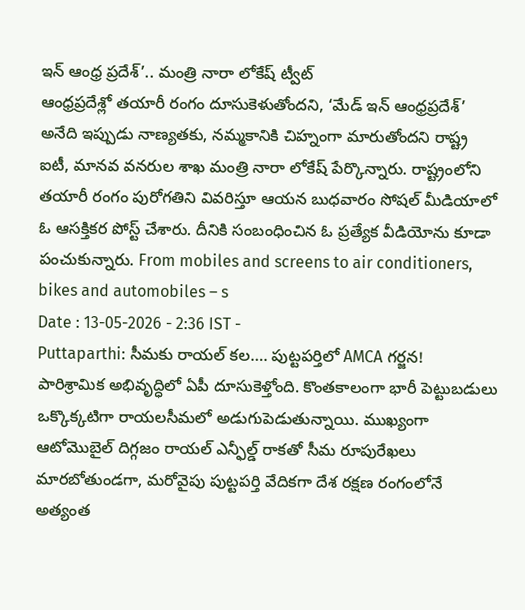ఇన్ ఆంధ్ర ప్రదేశ్’.. మంత్రి నారా లోకేష్ ట్వీట్
ఆంధ్రప్రదేశ్లో తయారీ రంగం దూసుకెళుతోందని, ‘మేడ్ ఇన్ ఆంధ్రప్రదేశ్’ అనేది ఇప్పుడు నాణ్యతకు, నమ్మకానికి చిహ్నంగా మారుతోందని రాష్ట్ర ఐటీ, మానవ వనరుల శాఖ మంత్రి నారా లోకేష్ పేర్కొన్నారు. రాష్ట్రంలోని తయారీ రంగం పురోగతిని వివరిస్తూ ఆయన బుధవారం సోషల్ మీడియాలో ఓ ఆసక్తికర పోస్ట్ చేశారు. దీనికి సంబంధించిన ఓ ప్రత్యేక వీడియోను కూడా పంచుకున్నారు. From mobiles and screens to air conditioners, bikes and automobiles – s
Date : 13-05-2026 - 2:36 IST -
Puttaparthi: సీమకు రాయల్ కల…. పుట్టపర్తిలో AMCA గర్జన!
పారిశ్రామిక అభివృద్ధిలో ఏపీ దూసుకెళ్తోంది. కొంతకాలంగా భారీ పెట్టుబడులు ఒక్కొక్కటిగా రాయలసీమలో అడుగుపెడుతున్నాయి. ముఖ్యంగా ఆటోమొబైల్ దిగ్గజం రాయల్ ఎన్ఫీల్డ్ రాకతో సీమ రూపురేఖలు మారబోతుండగా, మరోవైపు పుట్టపర్తి వేదికగా దేశ రక్షణ రంగంలోనే అత్యంత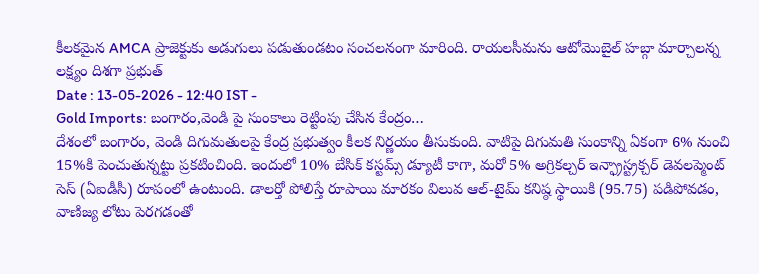కీలకమైన AMCA ప్రాజెక్టుకు అడుగులు పడుతుండటం సంచలనంగా మారింది. రాయలసీమను ఆటోమొబైల్ హబ్గా మార్చాలన్న లక్ష్యం దిశగా ప్రభుత్
Date : 13-05-2026 - 12:40 IST -
Gold Imports: బంగారం,వెండి పై సుంకాలు రెట్టింపు చేసిన కేంద్రం…
దేశంలో బంగారం, వెండి దిగుమతులపై కేంద్ర ప్రభుత్వం కీలక నిర్ణయం తీసుకుంది. వాటిపై దిగుమతి సుంకాన్ని ఏకంగా 6% నుంచి 15%కి పెంచుతున్నట్టు ప్రకటించింది. ఇందులో 10% బేసిక్ కస్టమ్స్ డ్యూటీ కాగా, మరో 5% అగ్రికల్చర్ ఇన్ఫ్రాస్ట్రక్చర్ డెవలప్మెంట్ సెస్ (ఏఐడీసీ) రూపంలో ఉంటుంది. డాలర్తో పోలిస్తే రూపాయి మారకం విలువ ఆల్-టైమ్ కనిష్ఠ స్థాయికి (95.75) పడిపోవడం, వాణిజ్య లోటు పెరగడంతో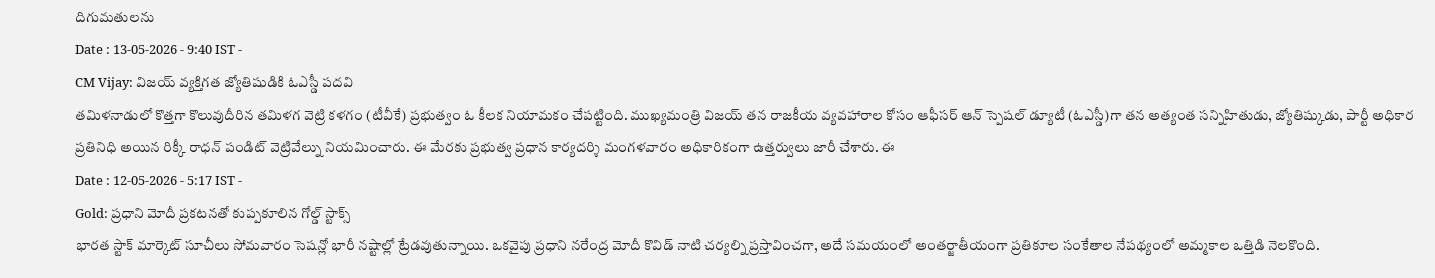దిగుమతులను
Date : 13-05-2026 - 9:40 IST -
CM Vijay: విజయ్ వ్యక్తిగత జ్యోతిషుడికి ఓఎస్డీ పదవి
తమిళనాడులో కొత్తగా కొలువుదీరిన తమిళగ వెట్రి కళగం (టీవీకే) ప్రభుత్వం ఓ కీలక నియామకం చేపట్టింది. ముఖ్యమంత్రి విజయ్ తన రాజకీయ వ్యవహారాల కోసం ఆఫీసర్ ఆన్ స్పెషల్ డ్యూటీ (ఓఎస్డీ)గా తన అత్యంత సన్నిహితుడు, జ్యోతిష్కుడు, పార్టీ అధికార ప్రతినిధి అయిన రిక్కీ రాధన్ పండిట్ వెట్రివేల్ను నియమించారు. ఈ మేరకు ప్రభుత్వ ప్రధాన కార్యదర్శి మంగళవారం అధికారికంగా ఉత్తర్వులు జారీ చేశారు. ఈ
Date : 12-05-2026 - 5:17 IST -
Gold: ప్రధాని మోదీ ప్రకటనతో కుప్పకూలిన గోల్డ్ స్టాక్స్
భారత స్టాక్ మార్కెట్ సూచీలు సోమవారం సెషన్లో భారీ నష్టాల్లో ట్రేడవుతున్నాయి. ఒకవైపు ప్రధాని నరేంద్ర మోదీ కొవిడ్ నాటి చర్యల్ని ప్రస్తావించగా, అదే సమయంలో అంతర్జాతీయంగా ప్రతికూల సంకేతాల నేపథ్యంలో అమ్మకాల ఒత్తిడి నెలకొంది.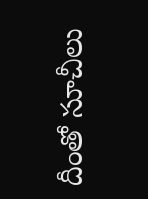దీంతో సూచీలు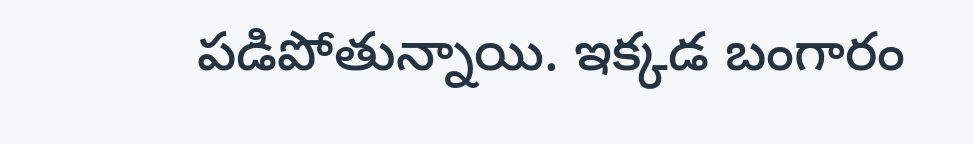పడిపోతున్నాయి. ఇక్కడ బంగారం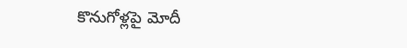కొనుగోళ్లపై మోదీ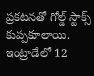ప్రకటనతో గోల్డ్ స్టాక్స్ కుప్పకూలాయి. ఇంట్రాడేలో 12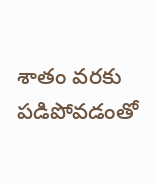శాతం వరకు పడిపోవడంతో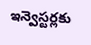ఇన్వెస్టర్లకు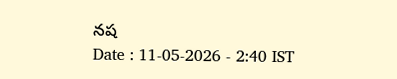నష
Date : 11-05-2026 - 2:40 IST